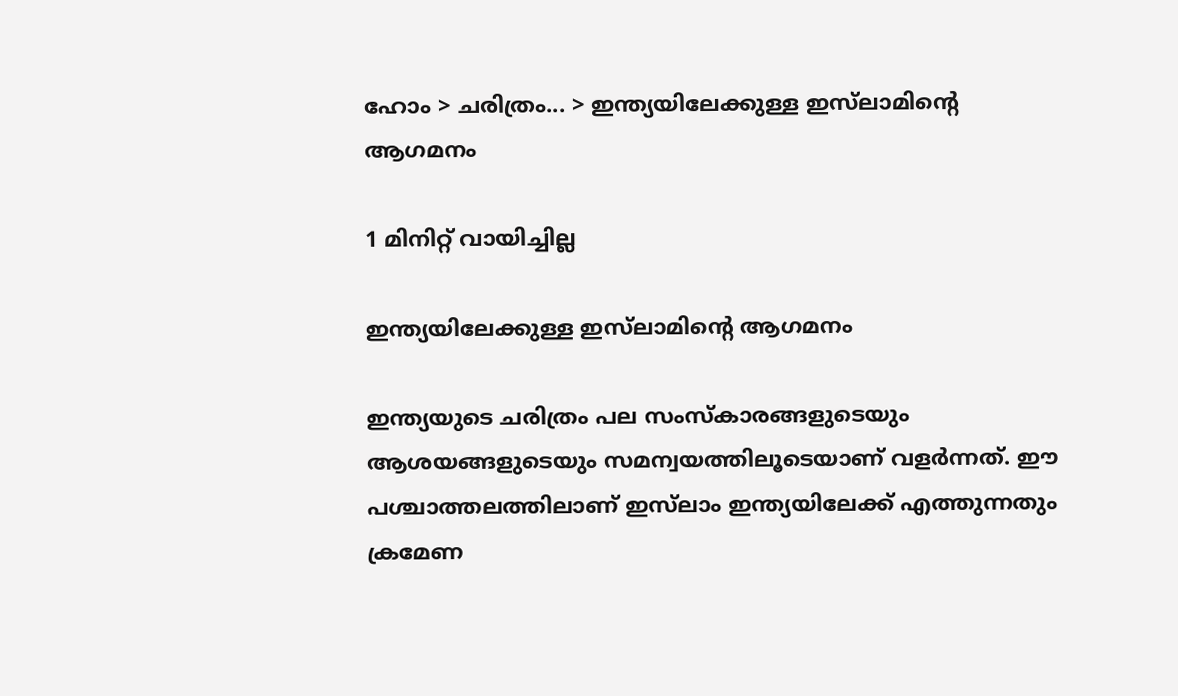ഹോം > ചരിത്രം... > ഇന്ത്യയിലേക്കുള്ള ഇസ്‌ലാമിന്റെ ആഗമനം

1 മിനിറ്റ് വായിച്ചില്ല

ഇന്ത്യയിലേക്കുള്ള ഇസ്‌ലാമിന്റെ ആഗമനം

ഇന്ത്യയുടെ ചരിത്രം പല സംസ്കാരങ്ങളുടെയും ആശയങ്ങളുടെയും സമന്വയത്തിലൂടെയാണ് വളർന്നത്. ഈ പശ്ചാത്തലത്തിലാണ് ഇസ്‌ലാം ഇന്ത്യയിലേക്ക് എത്തുന്നതും ക്രമേണ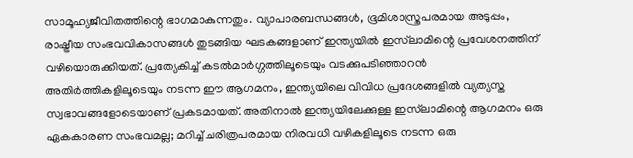സാമൂഹ്യജീവിതത്തിന്റെ ഭാഗമാകുന്നതും. വ്യാപാരബന്ധങ്ങള്‍, ഭൂമിശാസ്ത്രപരമായ അടുപ്പം, രാഷ്ട്രീയ സംഭവവികാസങ്ങള്‍ തുടങ്ങിയ ഘടകങ്ങളാണ് ഇന്ത്യയില്‍ ഇസ്‌ലാമിന്റെ പ്രവേശനത്തിന് വഴിയൊരുക്കിയത്. പ്രത്യേകിച്ച് കടല്‍മാര്‍ഗ്ഗത്തിലൂടെയും വടക്കുപടിഞ്ഞാറന്‍ അതിര്‍ത്തികളിലൂടെയും നടന്ന ഈ ആഗമനം, ഇന്ത്യയിലെ വിവിധ പ്രദേശങ്ങളില്‍ വ്യത്യസ്ത സ്വഭാവങ്ങളോടെയാണ് പ്രകടമായത്. അതിനാല്‍ ഇന്ത്യയിലേക്കുള്ള ഇസ്‌ലാമിന്റെ ആഗമനം ഒരു ഏകകാരണ സംഭവമല്ല; മറിച്ച് ചരിത്രപരമായ നിരവധി വഴികളിലൂടെ നടന്ന ഒരു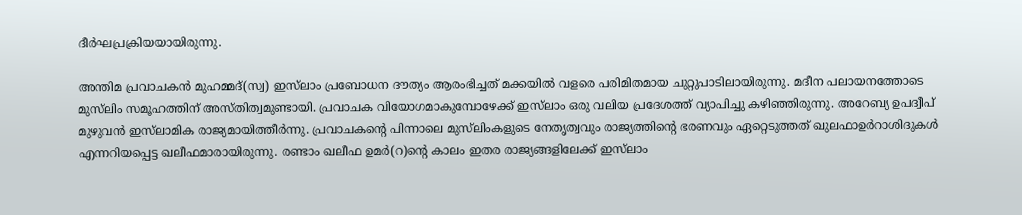ദീര്‍ഘപ്രക്രിയയായിരുന്നു.

അന്തിമ പ്രവാചകന്‍ മുഹമ്മദ്(സ്വ) ഇസ്‌ലാം പ്രബോധന ദൗത്യം ആരംഭിച്ചത് മക്കയില്‍ വളരെ പരിമിതമായ ചുറ്റുപാടിലായിരുന്നു. മദീന പലായനത്തോടെ മുസ്‌ലിം സമൂഹത്തിന് അസ്തിത്വമുണ്ടായി. പ്രവാചക വിയോഗമാകുമ്പോഴേക്ക് ഇസ്‌ലാം ഒരു വലിയ പ്രദേശത്ത് വ്യാപിച്ചു കഴിഞ്ഞിരുന്നു. അറേബ്യ ഉപദ്വീപ് മുഴുവന്‍ ഇസ്‌ലാമിക രാജ്യമായിത്തീര്‍ന്നു. പ്രവാചകന്റെ പിന്നാലെ മുസ്‌ലിംകളുടെ നേതൃത്വവും രാജ്യത്തിന്റെ ഭരണവും ഏറ്റെടുത്തത് ഖുലഫാഉര്‍റാശിദുകള്‍ എന്നറിയപ്പെട്ട ഖലീഫമാരായിരുന്നു. രണ്ടാം ഖലീഫ ഉമര്‍(റ)ന്റെ കാലം ഇതര രാജ്യങ്ങളിലേക്ക് ഇസ്‌ലാം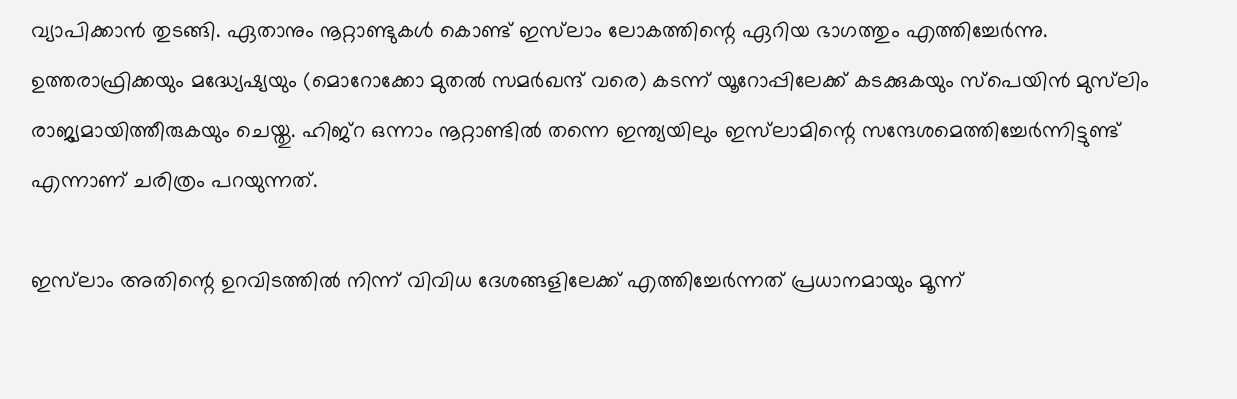വ്യാപിക്കാന്‍ തുടങ്ങി. ഏതാനും നൂറ്റാണ്ടുകള്‍ കൊണ്ട് ഇസ്‌ലാം ലോകത്തിന്റെ ഏറിയ ഭാഗത്തും എത്തിച്ചേര്‍ന്നു. ഉത്തരാഫ്രിക്കയും മദ്ധ്യേഷ്യയും (മൊറോക്കോ മുതല്‍ സമര്‍ഖന്ദ് വരെ) കടന്ന് യൂറോപ്പിലേക്ക് കടക്കുകയും സ്‌പെയിന്‍ മുസ്‌ലിം രാജ്യമായിത്തീരുകയും ചെയ്തു. ഹിജ്‌റ ഒന്നാം നൂറ്റാണ്ടില്‍ തന്നെ ഇന്ത്യയിലും ഇസ്‌ലാമിന്റെ സന്ദേശമെത്തിച്ചേര്‍ന്നിട്ടുണ്ട് എന്നാണ് ചരിത്രം പറയുന്നത്.

ഇസ്‌ലാം അതിന്റെ ഉറവിടത്തില്‍ നിന്ന് വിവിധ ദേശങ്ങളിലേക്ക് എത്തിച്ചേര്‍ന്നത് പ്രധാനമായും മൂന്ന്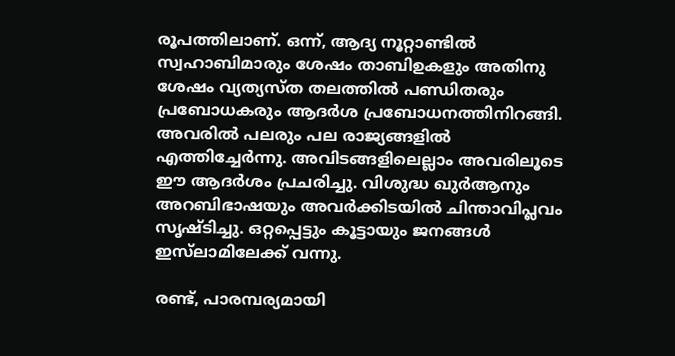രൂപത്തിലാണ്. ഒന്ന്, ആദ്യ നൂറ്റാണ്ടില്‍ സ്വഹാബിമാരും ശേഷം താബിഉകളും അതിനു ശേഷം വ്യത്യസ്ത തലത്തില്‍ പണ്ഡിതരും പ്രബോധകരും ആദര്‍ശ പ്രബോധനത്തിനിറങ്ങി. അവരില്‍ പലരും പല രാജ്യങ്ങളില്‍ എത്തിച്ചേര്‍ന്നു. അവിടങ്ങളിലെല്ലാം അവരിലൂടെ ഈ ആദര്‍ശം പ്രചരിച്ചു. വിശുദ്ധ ഖുര്‍ആനും അറബിഭാഷയും അവര്‍ക്കിടയില്‍ ചിന്താവിപ്ലവം സൃഷ്ടിച്ചു. ഒറ്റപ്പെട്ടും കൂട്ടായും ജനങ്ങള്‍ ഇസ്‌ലാമിലേക്ക് വന്നു.

രണ്ട്, പാരമ്പര്യമായി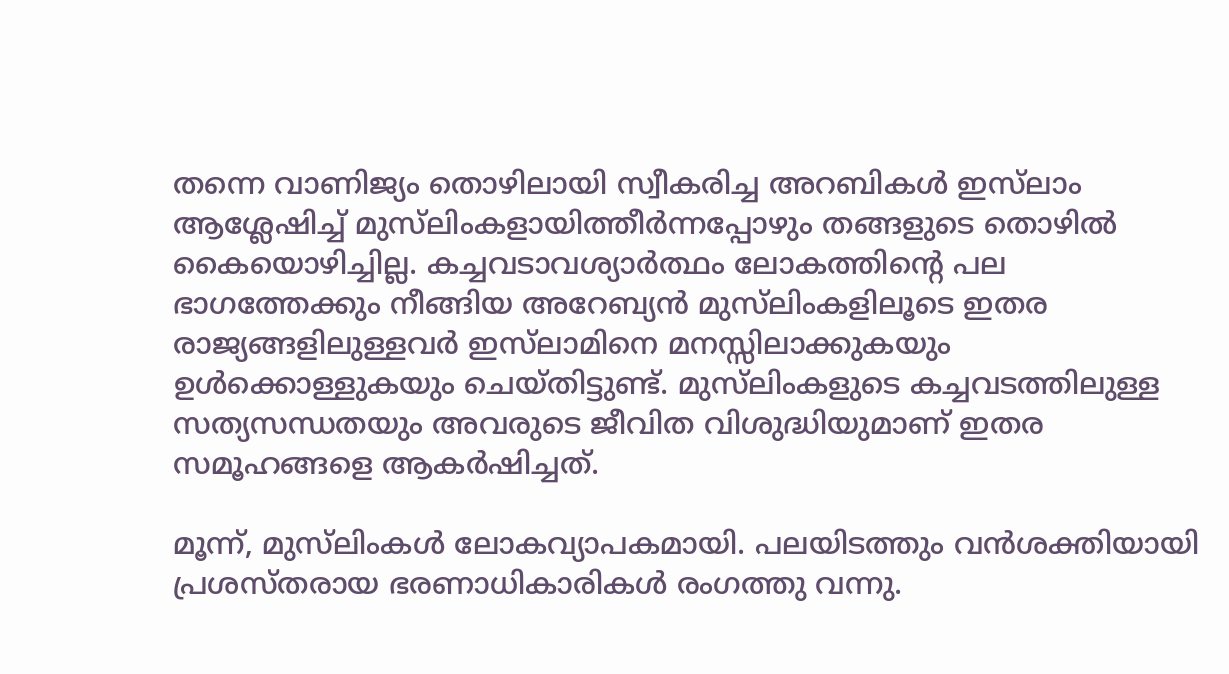തന്നെ വാണിജ്യം തൊഴിലായി സ്വീകരിച്ച അറബികള്‍ ഇസ്‌ലാം ആശ്ലേഷിച്ച് മുസ്‌ലിംകളായിത്തീര്‍ന്നപ്പോഴും തങ്ങളുടെ തൊഴില്‍ കൈയൊഴിച്ചില്ല. കച്ചവടാവശ്യാര്‍ത്ഥം ലോകത്തിന്റെ പല ഭാഗത്തേക്കും നീങ്ങിയ അറേബ്യന്‍ മുസ്‌ലിംകളിലൂടെ ഇതര രാജ്യങ്ങളിലുള്ളവര്‍ ഇസ്‌ലാമിനെ മനസ്സിലാക്കുകയും ഉള്‍ക്കൊള്ളുകയും ചെയ്തിട്ടുണ്ട്. മുസ്‌ലിംകളുടെ കച്ചവടത്തിലുള്ള സത്യസന്ധതയും അവരുടെ ജീവിത വിശുദ്ധിയുമാണ് ഇതര സമൂഹങ്ങളെ ആകര്‍ഷിച്ചത്.

മൂന്ന്, മുസ്‌ലിംകള്‍ ലോകവ്യാപകമായി. പലയിടത്തും വന്‍ശക്തിയായി പ്രശസ്തരായ ഭരണാധികാരികള്‍ രംഗത്തു വന്നു.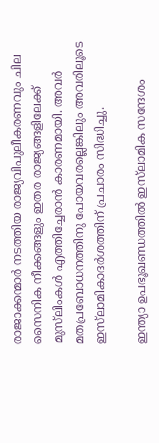രാജാക്കന്മാര്‍ നടത്തിയ രാജ്യവിപുലീകരണവും ചില സൈനിക നീക്കങ്ങളും ഇതര രാജ്യങ്ങളിലേക്ക് മുസ്‌ലിംകള്‍ എത്തിച്ചേരാന്‍ കാരണമായി. അവര്‍ മതപ്രബോധനത്തിനു പോയവരല്ലെങ്കിലും അവരിലൂടെ ഇസ്‌ലാമികാദര്‍ശത്തിന് പ്രചാരം സിദ്ധിച്ചു.

ഇന്ത്യാ ഉപഭൂഖണ്ഡത്തില്‍ ഇസ്‌ലാമിക സന്ദേശം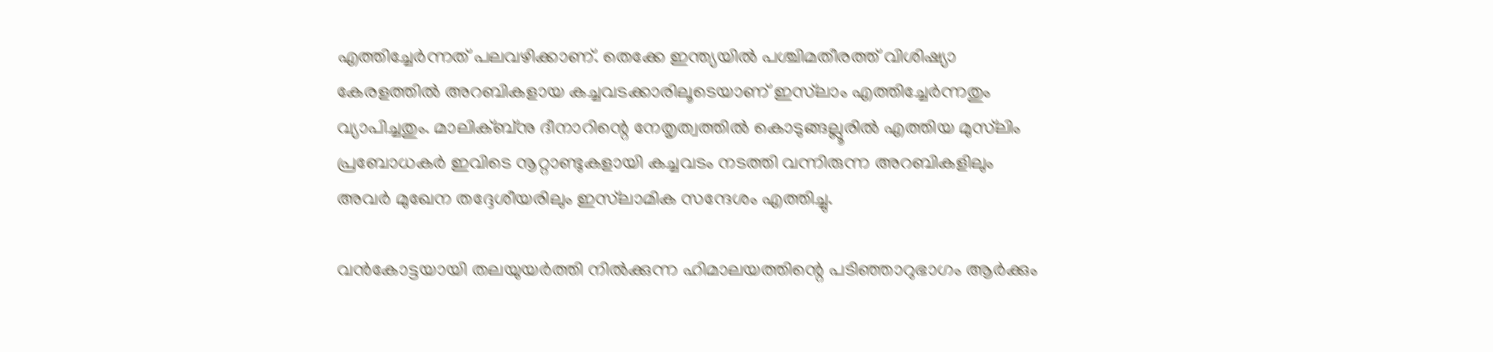എത്തിച്ചേര്‍ന്നത് പലവഴിക്കാണ്. തെക്കേ ഇന്ത്യയില്‍ പശ്ചിമതീരത്ത് വിശിഷ്യാ കേരളത്തില്‍ അറബികളായ കച്ചവടക്കാരിലൂടെയാണ് ഇസ്‌ലാം എത്തിച്ചേര്‍ന്നതും വ്യാപിച്ചതും. മാലിക്ബ്‌നു ദീനാറിന്റെ നേതൃത്വത്തില്‍ കൊടുങ്ങല്ലൂരില്‍ എത്തിയ മുസ്‌ലിം പ്രബോധകര്‍ ഇവിടെ നൂറ്റാണ്ടുകളായി കച്ചവടം നടത്തി വന്നിരുന്ന അറബികളിലും അവര്‍ മുഖേന തദ്ദേശീയരിലും ഇസ്‌ലാമിക സന്ദേശം എത്തിച്ചു.

വന്‍കോട്ടയായി തലയുയര്‍ത്തി നില്‍ക്കുന്ന ഹിമാലയത്തിന്റെ പടിഞ്ഞാറുഭാഗം ആര്‍ക്കും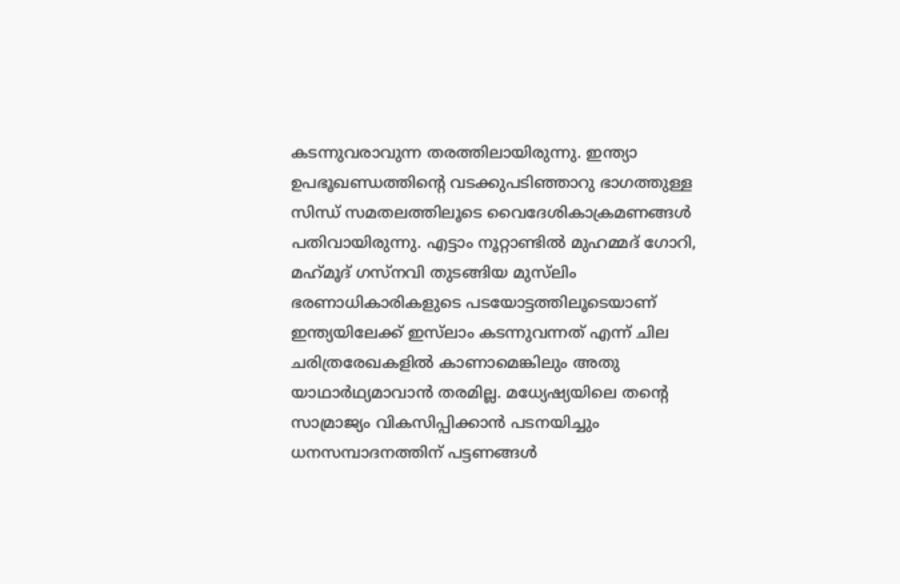കടന്നുവരാവുന്ന തരത്തിലായിരുന്നു. ഇന്ത്യാ ഉപഭൂഖണ്ഡത്തിന്റെ വടക്കുപടിഞ്ഞാറു ഭാഗത്തുള്ള സിന്ധ് സമതലത്തിലൂടെ വൈദേശികാക്രമണങ്ങള്‍ പതിവായിരുന്നു. എട്ടാം നൂറ്റാണ്ടില്‍ മുഹമ്മദ് ഗോറി, മഹ്‌മൂദ് ഗസ്‌നവി തുടങ്ങിയ മുസ്‌ലിം ഭരണാധികാരികളുടെ പടയോട്ടത്തിലൂടെയാണ് ഇന്ത്യയിലേക്ക് ഇസ്‌ലാം കടന്നുവന്നത് എന്ന് ചില ചരിത്രരേഖകളില്‍ കാണാമെങ്കിലും അതു യാഥാര്‍ഥ്യമാവാന്‍ തരമില്ല. മധ്യേഷ്യയിലെ തന്റെ സാമ്രാജ്യം വികസിപ്പിക്കാന്‍ പടനയിച്ചും ധനസമ്പാദനത്തിന് പട്ടണങ്ങള്‍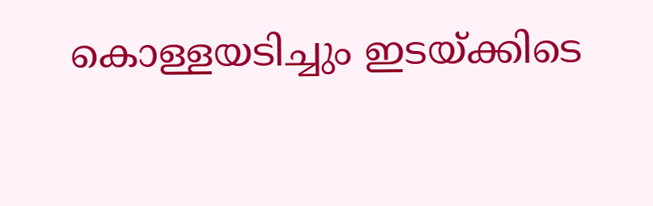കൊള്ളയടിച്ചും ഇടയ്ക്കിടെ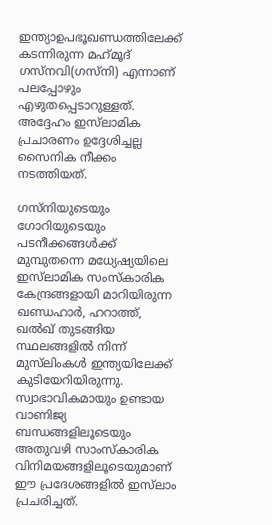ഇന്ത്യാഉപഭൂഖണ്ഡത്തിലേക്ക് കടന്നിരുന്ന മഹ്‌മൂദ് ഗസ്‌നവി(ഗസ്‌നി) എന്നാണ് പലപ്പോഴും എഴുതപ്പെടാറുള്ളത്. അദ്ദേഹം ഇസ്‌ലാമിക പ്രചാരണം ഉദ്ദേശിച്ചല്ല സൈനിക നീക്കം നടത്തിയത്.

ഗസ്‌നിയുടെയും ഗോറിയുടെയും പടനീക്കങ്ങള്‍ക്ക് മുമ്പുതന്നെ മധ്യേഷ്യയിലെ ഇസ്‌ലാമിക സംസ്‌കാരിക കേന്ദ്രങ്ങളായി മാറിയിരുന്ന ഖണ്ഡഹാര്‍, ഹറാത്ത്, ഖല്‍ഖ് തുടങ്ങിയ സ്ഥലങ്ങളില്‍ നിന്ന് മുസ്‌ലിംകള്‍ ഇന്ത്യയിലേക്ക് കുടിയേറിയിരുന്നു. സ്വാഭാവികമായും ഉണ്ടായ വാണിജ്യ ബന്ധങ്ങളിലൂടെയും അതുവഴി സാംസ്‌കാരിക വിനിമയങ്ങളിലൂടെയുമാണ് ഈ പ്രദേശങ്ങളില്‍ ഇസ്‌ലാം പ്രചരിച്ചത്.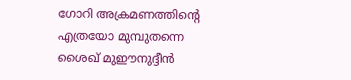ഗോറി അക്രമണത്തിന്റെ എത്രയോ മുമ്പുതന്നെ ശൈഖ് മുഈനുദ്ദീന്‍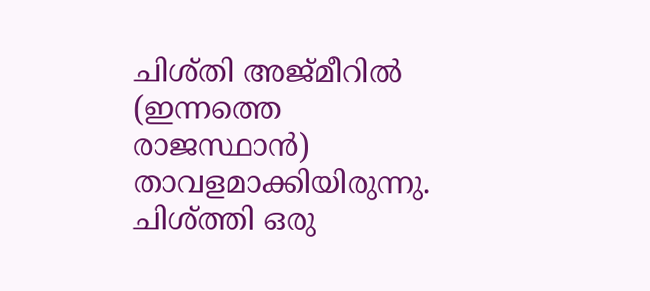ചിശ്തി അജ്മീറില്‍ (ഇന്നത്തെ രാജസ്ഥാന്‍) താവളമാക്കിയിരുന്നു. ചിശ്ത്തി ഒരു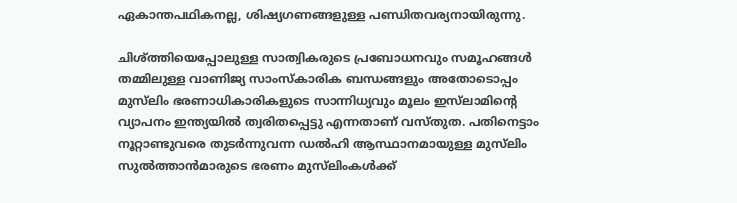ഏകാന്തപഥികനല്ല, ശിഷ്യഗണങ്ങളുള്ള പണ്ഡിതവര്യനായിരുന്നു.

ചിശ്ത്തിയെപ്പോലുള്ള സാത്വികരുടെ പ്രബോധനവും സമൂഹങ്ങള്‍ തമ്മിലുള്ള വാണിജ്യ സാംസ്‌കാരിക ബന്ധങ്ങളും അതോടൊപ്പം മുസ്‌ലിം ഭരണാധികാരികളുടെ സാന്നിധ്യവും മൂലം ഇസ്‌ലാമിന്റെ വ്യാപനം ഇന്ത്യയില്‍ ത്വരിതപ്പെട്ടു എന്നതാണ് വസ്തുത. പതിനെട്ടാം നൂറ്റാണ്ടുവരെ തുടര്‍ന്നുവന്ന ഡല്‍ഹി ആസ്ഥാനമായുള്ള മുസ്‌ലിം സുല്‍ത്താന്‍മാരുടെ ഭരണം മുസ്‌ലിംകള്‍ക്ക്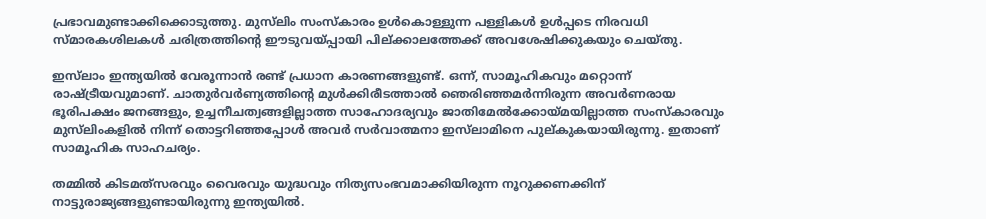പ്രഭാവമുണ്ടാക്കിക്കൊടുത്തു. മുസ്‌ലിം സംസ്‌കാരം ഉള്‍കൊള്ളുന്ന പള്ളികള്‍ ഉള്‍പ്പടെ നിരവധി സ്മാരകശിലകള്‍ ചരിത്രത്തിന്റെ ഈടുവയ്പ്പായി പില്ക്കാലത്തേക്ക് അവശേഷിക്കുകയും ചെയ്തു.

ഇസ്‌ലാം ഇന്ത്യയില്‍ വേരൂന്നാന്‍ രണ്ട് പ്രധാന കാരണങ്ങളുണ്ട്. ഒന്ന്, സാമൂഹികവും മറ്റൊന്ന് രാഷ്ട്രീയവുമാണ്. ചാതുര്‍വര്‍ണ്യത്തിന്റെ മുള്‍ക്കിരീടത്താല്‍ ഞെരിഞ്ഞമര്‍ന്നിരുന്ന അവര്‍ണരായ ഭൂരിപക്ഷം ജനങ്ങളും, ഉച്ചനീചത്വങ്ങളില്ലാത്ത സാഹോദര്യവും ജാതിമേല്‍ക്കോയ്മയില്ലാത്ത സംസ്‌കാരവും മുസ്‌ലിംകളില്‍ നിന്ന് തൊട്ടറിഞ്ഞപ്പോള്‍ അവര്‍ സര്‍വാത്മനാ ഇസ്‌ലാമിനെ പുല്കുകയായിരുന്നു. ഇതാണ് സാമൂഹിക സാഹചര്യം.

തമ്മില്‍ കിടമത്‌സരവും വൈരവും യുദ്ധവും നിത്യസംഭവമാക്കിയിരുന്ന നൂറുക്കണക്കിന് നാട്ടുരാജ്യങ്ങളുണ്ടായിരുന്നു ഇന്ത്യയില്‍.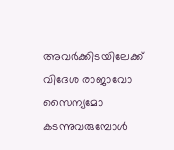അവര്‍ക്കിടയിലേക്ക് വിദേശ രാജാവോ സൈന്യമോ കടന്നുവരുമ്പോള്‍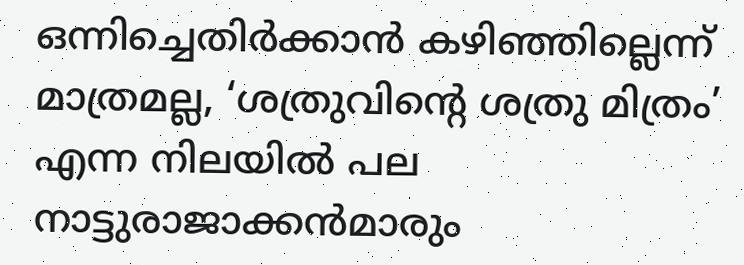ഒന്നിച്ചെതിര്‍ക്കാന്‍ കഴിഞ്ഞില്ലെന്ന് മാത്രമല്ല, ‘ശത്രുവിന്റെ ശത്രു മിത്രം’ എന്ന നിലയില്‍ പല നാട്ടുരാജാക്കന്‍മാരും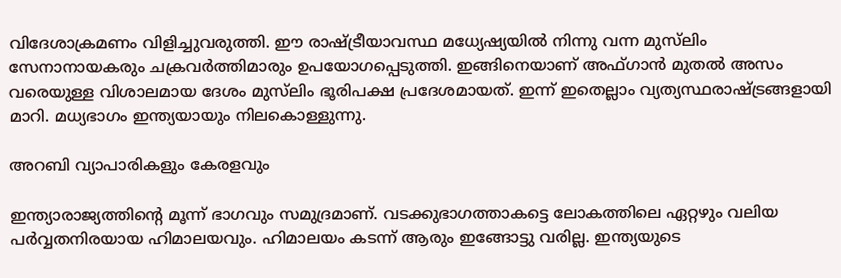വിദേശാക്രമണം വിളിച്ചുവരുത്തി. ഈ രാഷ്ട്രീയാവസ്ഥ മധ്യേഷ്യയില്‍ നിന്നു വന്ന മുസ്‌ലിം സേനാനായകരും ചക്രവര്‍ത്തിമാരും ഉപയോഗപ്പെടുത്തി. ഇങ്ങിനെയാണ് അഫ്ഗാന്‍ മുതല്‍ അസം വരെയുള്ള വിശാലമായ ദേശം മുസ്‌ലിം ഭൂരിപക്ഷ പ്രദേശമായത്. ഇന്ന് ഇതെല്ലാം വ്യത്യസ്ഥരാഷ്ട്രങ്ങളായി മാറി. മധ്യഭാഗം ഇന്ത്യയായും നിലകൊള്ളുന്നു.

അറബി വ്യാപാരികളും കേരളവും

ഇന്ത്യാരാജ്യത്തിന്റെ മൂന്ന് ഭാഗവും സമുദ്രമാണ്. വടക്കുഭാഗത്താകട്ടെ ലോകത്തിലെ ഏറ്റഴും വലിയ പര്‍വ്വതനിരയായ ഹിമാലയവും. ഹിമാലയം കടന്ന് ആരും ഇങ്ങോട്ടു വരില്ല. ഇന്ത്യയുടെ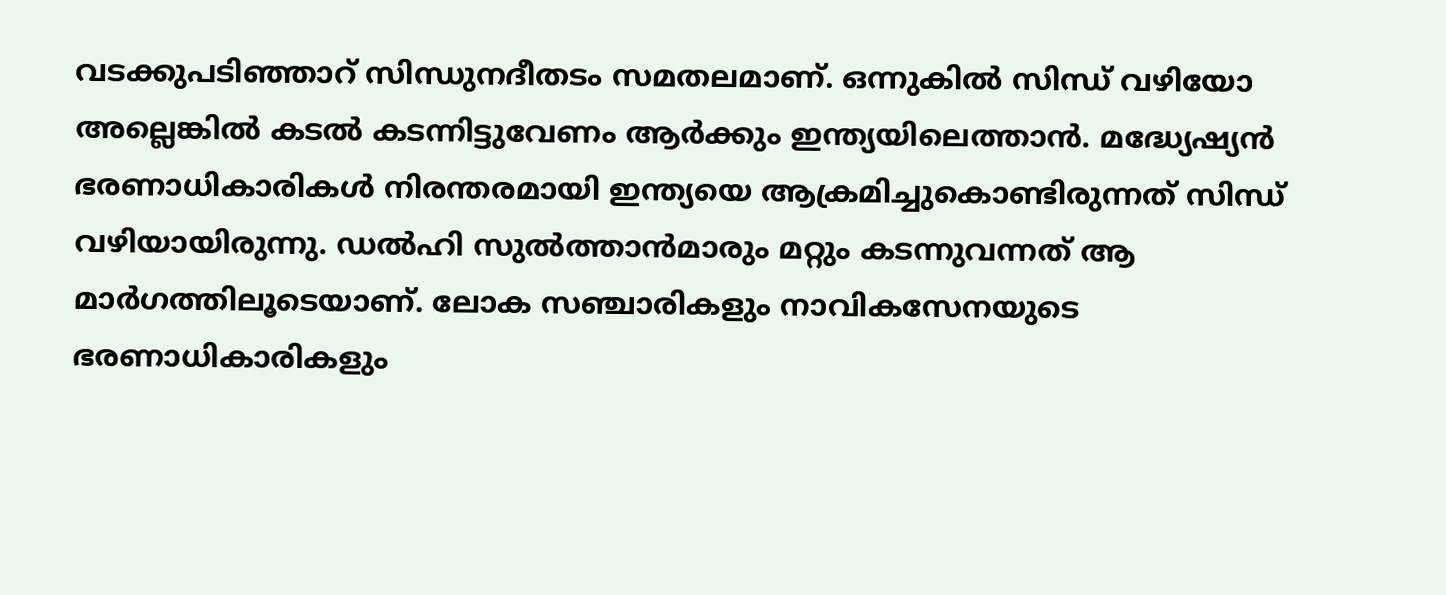വടക്കുപടിഞ്ഞാറ് സിന്ധുനദീതടം സമതലമാണ്. ഒന്നുകില്‍ സിന്ധ് വഴിയോ അല്ലെങ്കില്‍ കടല്‍ കടന്നിട്ടുവേണം ആര്‍ക്കും ഇന്ത്യയിലെത്താന്‍. മദ്ധ്യേഷ്യന്‍ ഭരണാധികാരികള്‍ നിരന്തരമായി ഇന്ത്യയെ ആക്രമിച്ചുകൊണ്ടിരുന്നത് സിന്ധ് വഴിയായിരുന്നു. ഡല്‍ഹി സുല്‍ത്താന്‍മാരും മറ്റും കടന്നുവന്നത് ആ മാര്‍ഗത്തിലൂടെയാണ്. ലോക സഞ്ചാരികളും നാവികസേനയുടെ ഭരണാധികാരികളും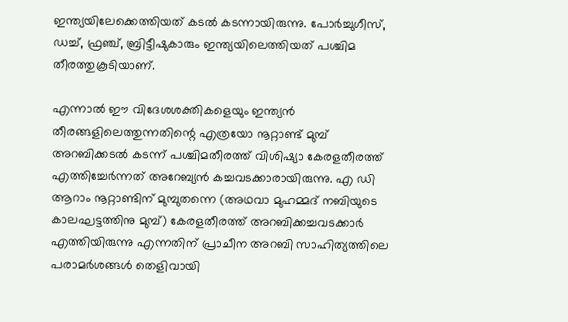ഇന്ത്യയിലേക്കെത്തിയത് കടല്‍ കടന്നായിരുന്നു. പോര്‍ച്ചുഗീസ്, ഡച്ച്, ഫ്രഞ്ച്, ബ്രിട്ടീഷുകാരും ഇന്ത്യയിലെത്തിയത് പശ്ചിമ തീരത്തുകൂടിയാണ്.

എന്നാല്‍ ഈ വിദേശശക്തികളെയും ഇന്ത്യന്‍ തീരങ്ങളിലെത്തുന്നതിന്റെ എത്രയോ നൂറ്റാണ്ട് മുമ്പ് അറബിക്കടല്‍ കടന്ന് പശ്ചിമതീരത്ത് വിശിഷ്യാ കേരളതീരത്ത് എത്തിച്ചേര്‍ന്നത് അറേബ്യന്‍ കച്ചവടക്കാരായിരുന്നു. എ ഡി ആറാം നൂറ്റാണ്ടിന് മുമ്പുതന്നെ (അഥവാ മുഹമ്മദ് നബിയുടെ കാലഘട്ടത്തിനു മുമ്പ്) കേരളതീരത്ത് അറബിക്കച്ചവടക്കാര്‍ എത്തിയിരുന്നു എന്നതിന് പ്രാചീന അറബി സാഹിത്യത്തിലെ പരാമര്‍ശങ്ങള്‍ തെളിവായി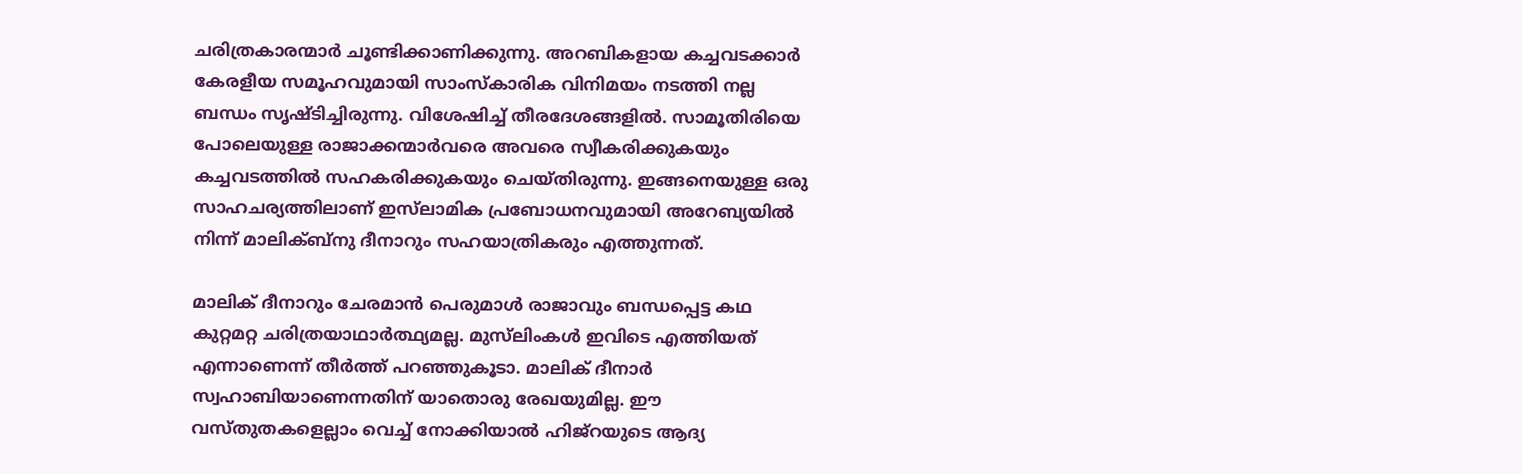ചരിത്രകാരന്മാര്‍ ചൂണ്ടിക്കാണിക്കുന്നു. അറബികളായ കച്ചവടക്കാര്‍ കേരളീയ സമൂഹവുമായി സാംസ്‌കാരിക വിനിമയം നടത്തി നല്ല ബന്ധം സൃഷ്ടിച്ചിരുന്നു. വിശേഷിച്ച് തീരദേശങ്ങളില്‍. സാമൂതിരിയെ പോലെയുള്ള രാജാക്കന്മാര്‍വരെ അവരെ സ്വീകരിക്കുകയും കച്ചവടത്തില്‍ സഹകരിക്കുകയും ചെയ്തിരുന്നു. ഇങ്ങനെയുള്ള ഒരു സാഹചര്യത്തിലാണ് ഇസ്‌ലാമിക പ്രബോധനവുമായി അറേബ്യയില്‍ നിന്ന് മാലിക്ബ്‌നു ദീനാറും സഹയാത്രികരും എത്തുന്നത്.

മാലിക് ദീനാറും ചേരമാന്‍ പെരുമാള്‍ രാജാവും ബന്ധപ്പെട്ട കഥ കുറ്റമറ്റ ചരിത്രയാഥാര്‍ത്ഥ്യമല്ല. മുസ്‌ലിംകള്‍ ഇവിടെ എത്തിയത് എന്നാണെന്ന് തീര്‍ത്ത് പറഞ്ഞുകൂടാ. മാലിക് ദീനാര്‍ സ്വഹാബിയാണെന്നതിന് യാതൊരു രേഖയുമില്ല. ഈ വസ്തുതകളെല്ലാം വെച്ച് നോക്കിയാല്‍ ഹിജ്‌റയുടെ ആദ്യ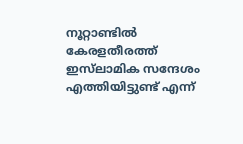നൂറ്റാണ്ടില്‍ കേരളതീരത്ത് ഇസ്‌ലാമിക സന്ദേശം എത്തിയിട്ടുണ്ട് എന്ന്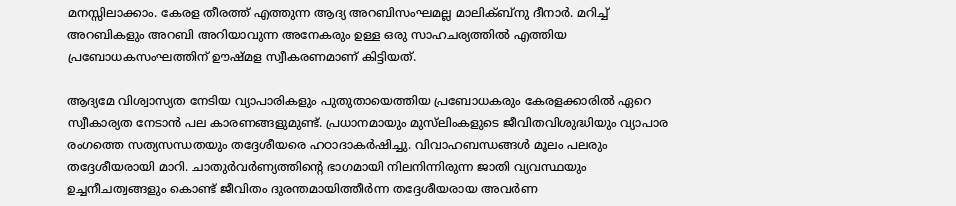മനസ്സിലാക്കാം. കേരള തീരത്ത് എത്തുന്ന ആദ്യ അറബിസംഘമല്ല മാലിക്ബ്‌നു ദീനാര്‍. മറിച്ച് അറബികളും അറബി അറിയാവുന്ന അനേകരും ഉള്ള ഒരു സാഹചര്യത്തില്‍ എത്തിയ പ്രബോധകസംഘത്തിന് ഊഷ്മള സ്വീകരണമാണ് കിട്ടിയത്.

ആദ്യമേ വിശ്വാസ്യത നേടിയ വ്യാപാരികളും പുതുതായെത്തിയ പ്രബോധകരും കേരളക്കാരില്‍ ഏറെ സ്വീകാര്യത നേടാന്‍ പല കാരണങ്ങളുമുണ്ട്. പ്രധാനമായും മുസ്‌ലിംകളുടെ ജീവിതവിശുദ്ധിയും വ്യാപാര രംഗത്തെ സത്യസന്ധതയും തദ്ദേശീയരെ ഹഠാദാകര്‍ഷിച്ചു. വിവാഹബന്ധങ്ങള്‍ മൂലം പലരും തദ്ദേശീയരായി മാറി. ചാതുര്‍വര്‍ണ്യത്തിന്റെ ഭാഗമായി നിലനിന്നിരുന്ന ജാതി വ്യവസ്ഥയും ഉച്ചനീചത്വങ്ങളും കൊണ്ട് ജീവിതം ദുരന്തമായിത്തീര്‍ന്ന തദ്ദേശീയരായ അവര്‍ണ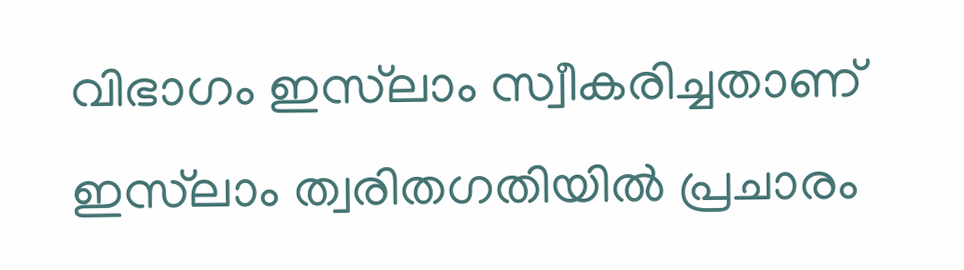വിഭാഗം ഇസ്‌ലാം സ്വീകരിച്ചതാണ് ഇസ്‌ലാം ത്വരിതഗതിയില്‍ പ്രചാരം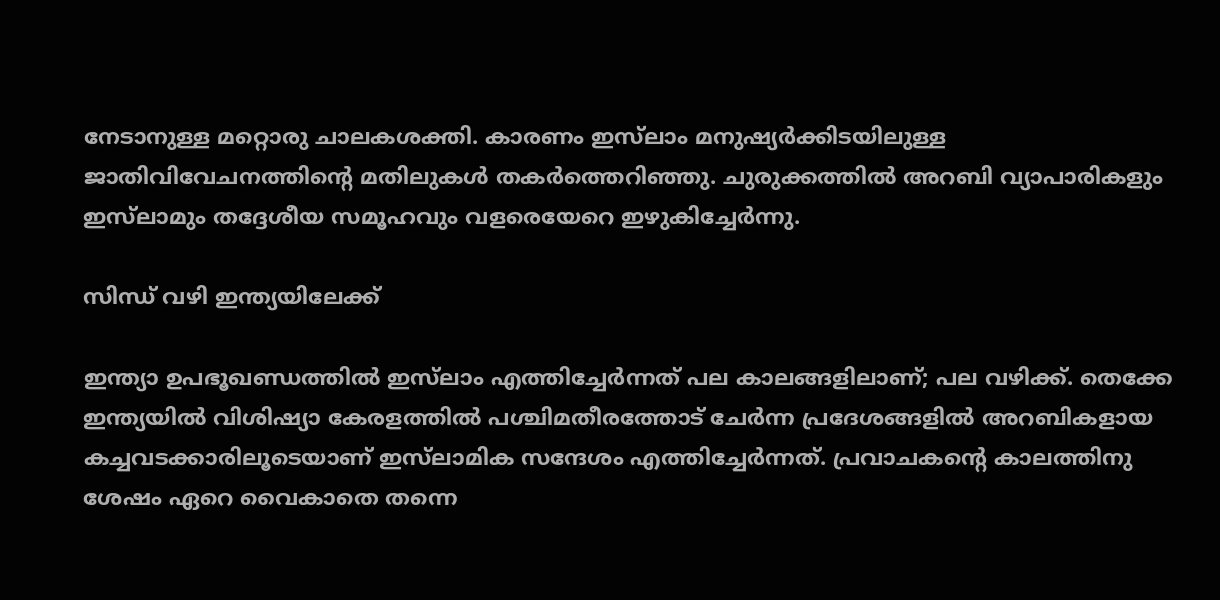നേടാനുള്ള മറ്റൊരു ചാലകശക്തി. കാരണം ഇസ്‌ലാം മനുഷ്യര്‍ക്കിടയിലുള്ള ജാതിവിവേചനത്തിന്റെ മതിലുകള്‍ തകര്‍ത്തെറിഞ്ഞു. ചുരുക്കത്തില്‍ അറബി വ്യാപാരികളും ഇസ്‌ലാമും തദ്ദേശീയ സമൂഹവും വളരെയേറെ ഇഴുകിച്ചേര്‍ന്നു.

സിന്ധ് വഴി ഇന്ത്യയിലേക്ക്

ഇന്ത്യാ ഉപഭൂഖണ്ഡത്തില്‍ ഇസ്‌ലാം എത്തിച്ചേര്‍ന്നത് പല കാലങ്ങളിലാണ്; പല വഴിക്ക്. തെക്കേ ഇന്ത്യയില്‍ വിശിഷ്യാ കേരളത്തില്‍ പശ്ചിമതീരത്തോട് ചേര്‍ന്ന പ്രദേശങ്ങളില്‍ അറബികളായ കച്ചവടക്കാരിലൂടെയാണ് ഇസ്‌ലാമിക സന്ദേശം എത്തിച്ചേര്‍ന്നത്. പ്രവാചകന്റെ കാലത്തിനു ശേഷം ഏറെ വൈകാതെ തന്നെ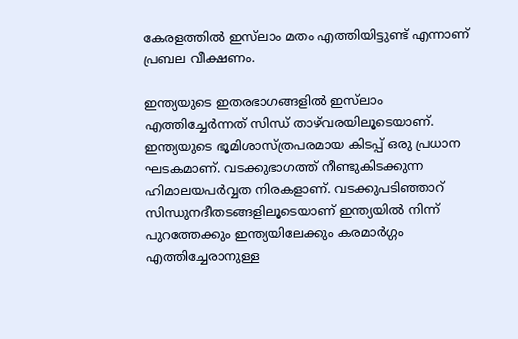കേരളത്തില്‍ ഇസ്‌ലാം മതം എത്തിയിട്ടുണ്ട് എന്നാണ് പ്രബല വീക്ഷണം.

ഇന്ത്യയുടെ ഇതരഭാഗങ്ങളില്‍ ഇസ്‌ലാം എത്തിച്ചേര്‍ന്നത് സിന്ധ് താഴ്‌വരയിലൂടെയാണ്. ഇന്ത്യയുടെ ഭൂമിശാസ്ത്രപരമായ കിടപ്പ് ഒരു പ്രധാന ഘടകമാണ്. വടക്കുഭാഗത്ത് നീണ്ടുകിടക്കുന്ന ഹിമാലയപര്‍വ്വത നിരകളാണ്. വടക്കുപടിഞ്ഞാറ് സിന്ധുനദീതടങ്ങളിലൂടെയാണ് ഇന്ത്യയില്‍ നിന്ന് പുറത്തേക്കും ഇന്ത്യയിലേക്കും കരമാര്‍ഗ്ഗം എത്തിച്ചേരാനുള്ള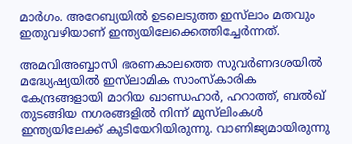മാര്‍ഗം. അറേബ്യയില്‍ ഉടലെടുത്ത ഇസ്‌ലാം മതവും ഇതുവഴിയാണ് ഇന്ത്യയിലേക്കെത്തിച്ചേര്‍ന്നത്.

അമവിഅബ്ബാസി ഭരണകാലത്തെ സുവര്‍ണദശയില്‍ മദ്ധ്യേഷ്യയില്‍ ഇസ്‌ലാമിക സാംസ്‌കാരിക കേന്ദ്രങ്ങളായി മാറിയ ഖാണ്ഡഹാര്‍, ഹറാത്ത്, ബല്‍ഖ് തുടങ്ങിയ നഗരങ്ങളില്‍ നിന്ന് മുസ്‌ലിംകള്‍ ഇന്ത്യയിലേക്ക് കുടിയേറിയിരുന്നു. വാണിജ്യമായിരുന്നു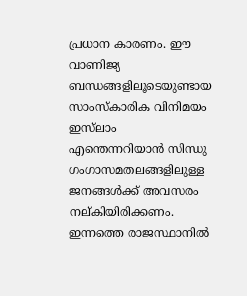പ്രധാന കാരണം. ഈ വാണിജ്യ ബന്ധങ്ങളിലൂടെയുണ്ടായ സാംസ്‌കാരിക വിനിമയം ഇസ്‌ലാം എന്തെന്നറിയാന്‍ സിന്ധു ഗംഗാസമതലങ്ങളിലുള്ള ജനങ്ങള്‍ക്ക് അവസരം നല്കിയിരിക്കണം. ഇന്നത്തെ രാജസ്ഥാനില്‍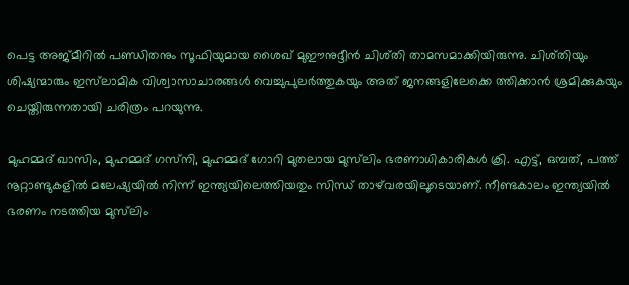പെട്ട അജ്മീറില്‍ പണ്ഡിതനും സൂഫിയുമായ ശൈഖ് മുഈനുദ്ദീന്‍ ചിശ്തി താമസമാക്കിയിരുന്നു. ചിശ്തിയും ശിഷ്യന്മാരും ഇസ്‌ലാമിക വിശ്വാസാചാരങ്ങള്‍ വെച്ചുപുലര്‍ത്തുകയും അത് ജനങ്ങളിലേക്കെ ത്തിക്കാന്‍ ശ്രമിക്കുകയും ചെയ്തിരുന്നതായി ചരിത്രം പറയുന്നു.

മുഹമ്മദ് ഖാസിം, മുഹമ്മദ് ഗസ്‌നി, മുഹമ്മദ് ഗോറി മുതലായ മുസ്‌ലിം ഭരണാധികാരികള്‍ ക്രി. എട്ട്, ഒമ്പത്, പത്ത് നൂറ്റാണ്ടുകളില്‍ മലേഷ്യയില്‍ നിന്ന് ഇന്ത്യയിലെത്തിയതും സിന്ധ് താഴ്‌വരയിലൂടെയാണ്. നീണ്ടകാലം ഇന്ത്യയില്‍ ഭരണം നടത്തിയ മുസ്‌ലിം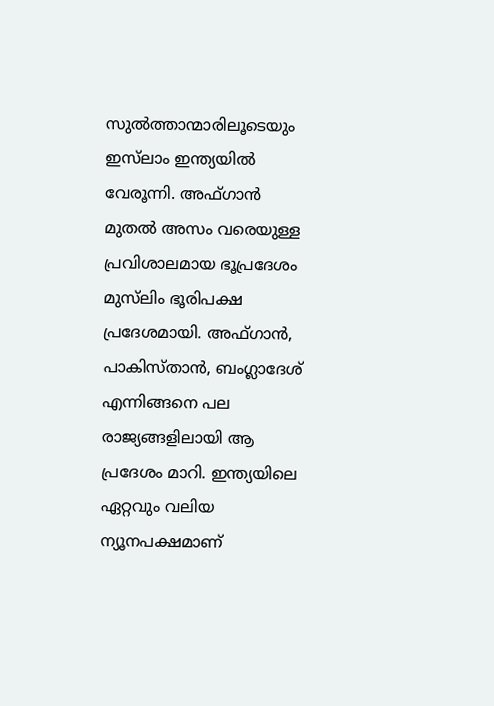സുല്‍ത്താന്മാരിലൂടെയും ഇസ്‌ലാം ഇന്ത്യയില്‍ വേരൂന്നി. അഫ്ഗാന്‍ മുതല്‍ അസം വരെയുള്ള പ്രവിശാലമായ ഭൂപ്രദേശം മുസ്‌ലിം ഭൂരിപക്ഷ പ്രദേശമായി. അഫ്ഗാന്‍, പാകിസ്താന്‍, ബംഗ്ലാദേശ് എന്നിങ്ങനെ പല രാജ്യങ്ങളിലായി ആ പ്രദേശം മാറി. ഇന്ത്യയിലെ ഏറ്റവും വലിയ ന്യൂനപക്ഷമാണ്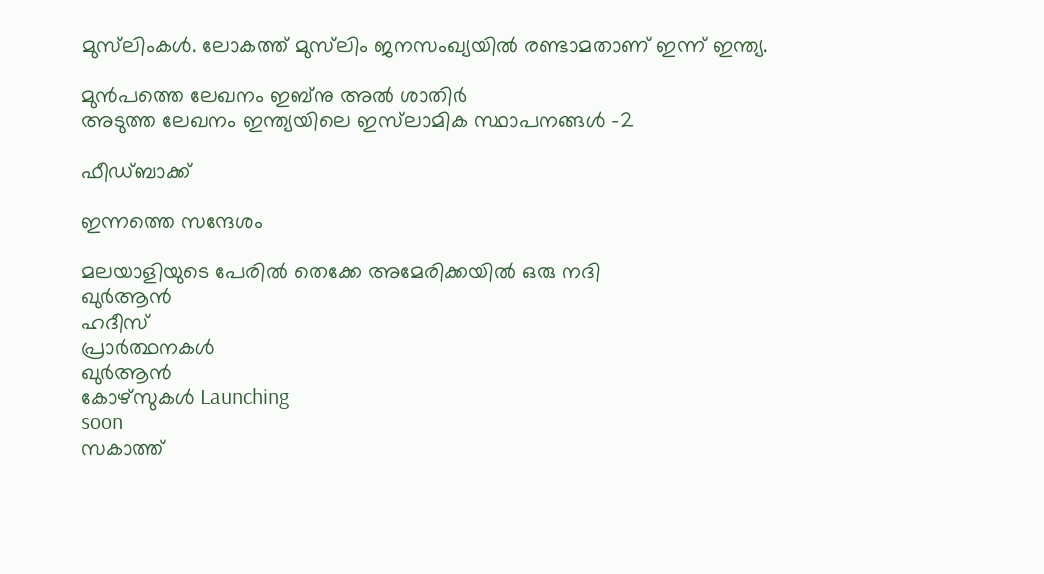മുസ്‌ലിംകള്‍. ലോകത്ത് മുസ്‌ലിം ജനസംഖ്യയില്‍ രണ്ടാമതാണ് ഇന്ന് ഇന്ത്യ.

മുൻപത്തെ ലേഖനം ഇബ്‌നു അല്‍ ശാതിര്‍
അടുത്ത ലേഖനം ഇന്ത്യയിലെ ഇസ്‌ലാമിക സ്ഥാപനങ്ങള്‍ -2

ഫീഡ്ബാക്ക്

ഇന്നത്തെ സന്ദേശം

മലയാളിയുടെ പേരിൽ തെക്കേ അമേരിക്കയിൽ ഒരു നദി
ഖുർആൻ
ഹദീസ്
പ്രാർത്ഥനകൾ
ഖുർആൻ
കോഴ്സുകൾ Launching
soon
സകാത്ത്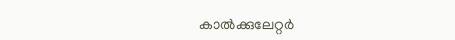കാൽക്കുലേറ്റർ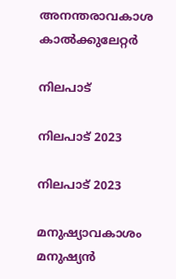അനന്തരാവകാശ കാൽക്കുലേറ്റർ

നിലപാട്

നിലപാട് 2023

നിലപാട് 2023

മനുഷ്യാവകാശം മനുഷ്യന്‍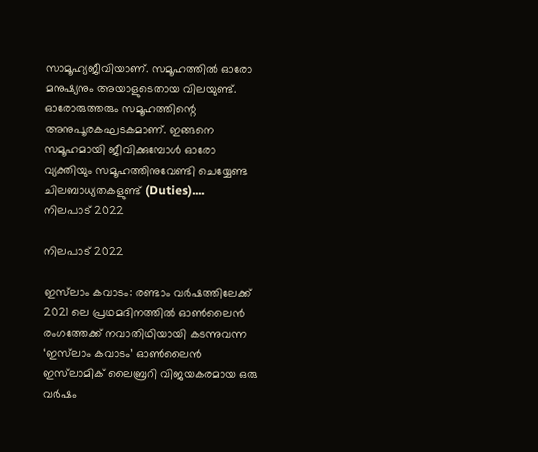സാമൂഹ്യജീവിയാണ്. സമൂഹത്തില്‍ ഓരോ മനുഷ്യനും അയാളുടെതായ വിലയുണ്ട്. ഓരോരുത്തരും സമൂഹത്തിന്റെ അനുപൂരകഘടകമാണ്. ഇങ്ങനെ സമൂഹമായി ജീവിക്കുമ്പോള്‍ ഓരോ വ്യക്തിയും സമൂഹത്തിനുവേണ്ടി ചെയ്യേണ്ട ചിലബാധ്യതകളുണ്ട് (Duties)....
നിലപാട് 2022

നിലപാട് 2022

ഇസ്‌ലാം കവാടം: രണ്ടാം വര്‍ഷത്തിലേക്ക് 2021 ലെ പ്രഥമദിനത്തില്‍ ഓണ്‍ലൈന്‍ രംഗത്തേക്ക് നവാതിഥിയായി കടന്നുവന്ന ‘ഇസ്‌ലാം കവാടം’ ഓണ്‍ലൈന്‍ ഇസ്‌ലാമിക് ലൈബ്രറി വിജയകരമായ ഒരു വര്‍ഷം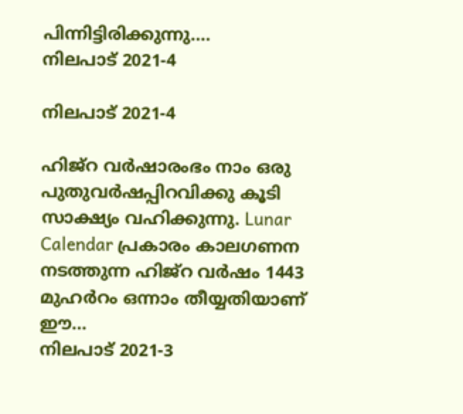പിന്നിട്ടിരിക്കുന്നു....
നിലപാട് 2021-4

നിലപാട് 2021-4

ഹിജ്‌റ വര്‍ഷാരംഭം നാം ഒരു പുതുവര്‍ഷപ്പിറവിക്കു കൂടി സാക്ഷ്യം വഹിക്കുന്നു. Lunar Calendar പ്രകാരം കാലഗണന നടത്തുന്ന ഹിജ്‌റ വര്‍ഷം 1443 മുഹര്‍റം ഒന്നാം തീയ്യതിയാണ് ഈ...
നിലപാട് 2021-3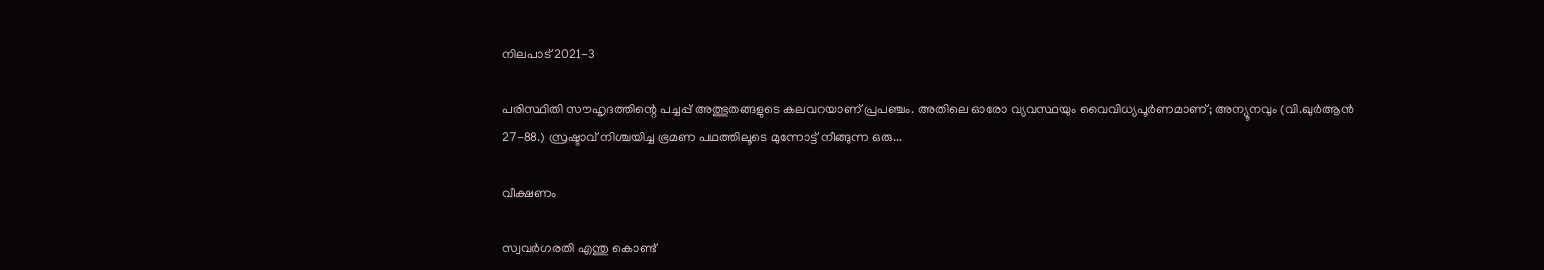നിലപാട് 2021-3

പരിസ്ഥിതി സൗഹൃദത്തിന്റെ പച്ചപ്പ് അത്ഭുതങ്ങളുടെ കലവറയാണ് പ്രപഞ്ചം. അതിലെ ഓരോ വ്യവസ്ഥയും വൈവിധ്യപൂര്‍ണമാണ്; അന്യൂനവും (വി.ഖുര്‍ആന്‍ 27-88.) സ്രഷ്ടാവ് നിശ്ചയിച്ച ഭ്രമണ പഥത്തിലൂടെ മുന്നോട്ട് നീങ്ങുന്ന ഒരു...

വീക്ഷണം

സ്വവര്‍ഗരതി എന്തു കൊണ്ട്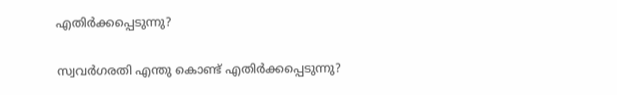എതിര്‍ക്കപ്പെടുന്നു?

സ്വവര്‍ഗരതി എന്തു കൊണ്ട് എതിര്‍ക്കപ്പെടുന്നു?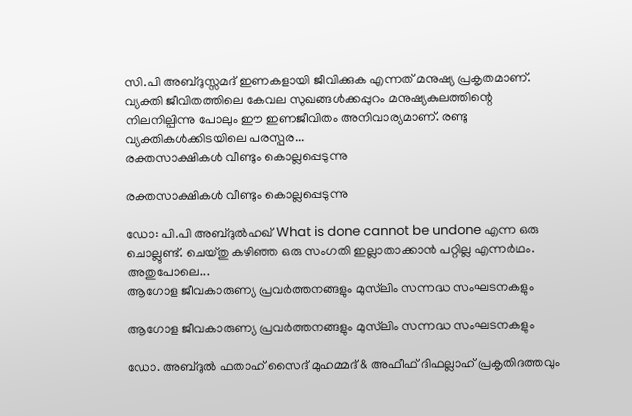സി.പി അബ്ദുസ്സമദ് ഇണകളായി ജീവിക്കുക എന്നത് മനുഷ്യ പ്രകൃതമാണ്. വ്യക്തി ജീവിതത്തിലെ കേവല സുഖങ്ങള്‍ക്കപ്പുറം മനുഷ്യകുലത്തിന്റെ നിലനില്പിന്നു പോലും ഈ ഇണജീവിതം അനിവാര്യമാണ്. രണ്ടു വ്യക്തികള്‍ക്കിടയിലെ പരസ്പര...
രക്തസാക്ഷികള്‍ വീണ്ടും കൊല്ലപ്പെടുന്നു

രക്തസാക്ഷികള്‍ വീണ്ടും കൊല്ലപ്പെടുന്നു

ഡോ: പി.പി അബ്ദുല്‍ഹഖ് What is done cannot be undone എന്ന ഒരു ചൊല്ലുണ്ട്. ചെയ്തു കഴിഞ്ഞ ഒരു സംഗതി ഇല്ലാതാക്കാന്‍ പറ്റില്ല എന്നര്‍ഥം. അതുപോലെ...
ആഗോള ജീവകാരുണ്യ പ്രവര്‍ത്തനങ്ങളും മുസ്‌ലിം സന്നദ്ധ സംഘടനകളും

ആഗോള ജീവകാരുണ്യ പ്രവര്‍ത്തനങ്ങളും മുസ്‌ലിം സന്നദ്ധ സംഘടനകളും

ഡോ. അബ്ദുല്‍ ഫതാഹ് സൈദ് മുഹമ്മദ് & അഫീഫ് ദിഫല്ലാഹ് പ്രകൃതിദത്തവും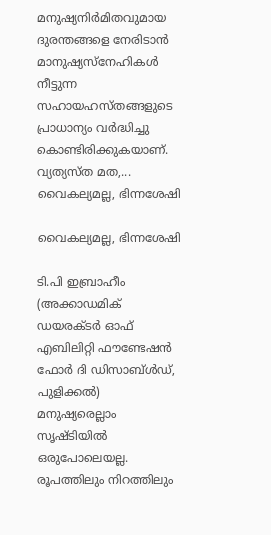മനുഷ്യനിര്‍മിതവുമായ ദുരന്തങ്ങളെ നേരിടാന്‍ മാനുഷ്യസ്‌നേഹികള്‍ നീട്ടുന്ന സഹായഹസ്തങ്ങളുടെ പ്രാധാന്യം വര്‍ദ്ധിച്ചു കൊണ്ടിരിക്കുകയാണ്. വ്യത്യസ്ത മത,...
വൈകല്യമല്ല, ഭിന്നശേഷി

വൈകല്യമല്ല, ഭിന്നശേഷി

ടി.പി ഇബ്രാഹീം (അക്കാഡമിക് ഡയരക്ടര്‍ ഓഫ് എബിലിറ്റി ഫൗണ്ടേഷന്‍ ഫോര്‍ ദി ഡിസാബ്ള്‍ഡ്, പുളിക്കല്‍) മനുഷ്യരെല്ലാം സൃഷ്ടിയില്‍ ഒരുപോലെയല്ല. രൂപത്തിലും നിറത്തിലും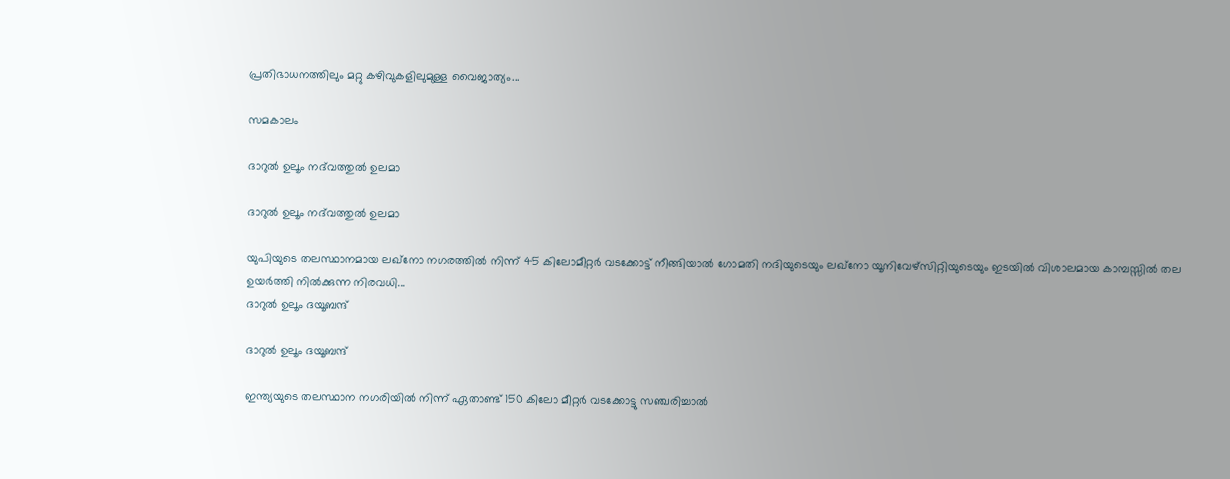പ്രതിഭാധനത്തിലും മറ്റു കഴിവുകളിലുമുള്ള വൈജാത്യം...

സമകാലം

ദാറുല്‍ ഉലൂം നദ്‌വത്തുല്‍ ഉലമാ

ദാറുല്‍ ഉലൂം നദ്‌വത്തുല്‍ ഉലമാ

യുപിയുടെ തലസ്ഥാനമായ ലഖ്‌നോ നഗരത്തില്‍ നിന്ന് 45 കിലോമീറ്റര്‍ വടക്കോട്ട് നീങ്ങിയാല്‍ ഗോമതി നദിയുടെയും ലഖ്‌നോ യൂനിവേഴ്‌സിറ്റിയുടെയും ഇടയില്‍ വിശാലമായ കാമ്പസ്സില്‍ തല ഉയര്‍ത്തി നില്‍ക്കുന്ന നിരവധി...
ദാറുല്‍ ഉലൂം ദയൂബന്ദ്

ദാറുല്‍ ഉലൂം ദയൂബന്ദ്

ഇന്ത്യയുടെ തലസ്ഥാന നഗരിയില്‍ നിന്ന് ഏതാണ്ട് 150 കിലോ മീറ്റര്‍ വടക്കോട്ടു സഞ്ചരിച്ചാല്‍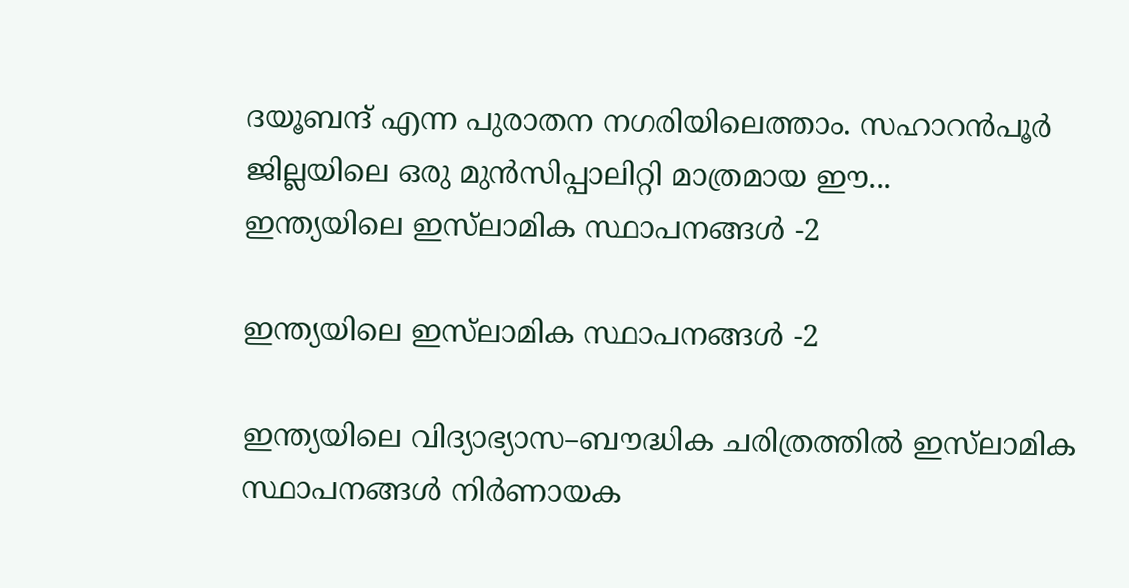ദയൂബന്ദ് എന്ന പുരാതന നഗരിയിലെത്താം. സഹാറന്‍പൂര്‍ ജില്ലയിലെ ഒരു മുന്‍സിപ്പാലിറ്റി മാത്രമായ ഈ...
ഇന്ത്യയിലെ ഇസ്‌ലാമിക സ്ഥാപനങ്ങള്‍ -2

ഇന്ത്യയിലെ ഇസ്‌ലാമിക സ്ഥാപനങ്ങള്‍ -2

ഇന്ത്യയിലെ വിദ്യാഭ്യാസ–ബൗദ്ധിക ചരിത്രത്തില്‍ ഇസ്‌ലാമിക സ്ഥാപനങ്ങള്‍ നിര്‍ണായക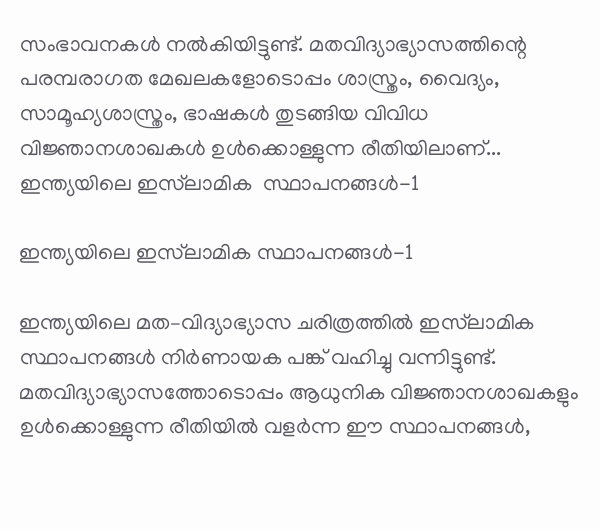സംഭാവനകള്‍ നല്‍കിയിട്ടുണ്ട്. മതവിദ്യാഭ്യാസത്തിന്റെ പരമ്പരാഗത മേഖലകളോടൊപ്പം ശാസ്ത്രം, വൈദ്യം, സാമൂഹ്യശാസ്ത്രം, ഭാഷകള്‍ തുടങ്ങിയ വിവിധ വിജ്ഞാനശാഖകള്‍ ഉള്‍ക്കൊള്ളുന്ന രീതിയിലാണ്...
ഇന്ത്യയിലെ ഇസ്‌ലാമിക  സ്ഥാപനങ്ങള്‍-1

ഇന്ത്യയിലെ ഇസ്‌ലാമിക സ്ഥാപനങ്ങള്‍-1

ഇന്ത്യയിലെ മത–വിദ്യാഭ്യാസ ചരിത്രത്തില്‍ ഇസ്‌ലാമിക സ്ഥാപനങ്ങള്‍ നിര്‍ണായക പങ്ക് വഹിച്ചു വന്നിട്ടുണ്ട്. മതവിദ്യാഭ്യാസത്തോടൊപ്പം ആധുനിക വിജ്ഞാനശാഖകളും ഉള്‍ക്കൊള്ളുന്ന രീതിയില്‍ വളര്‍ന്ന ഈ സ്ഥാപനങ്ങള്‍,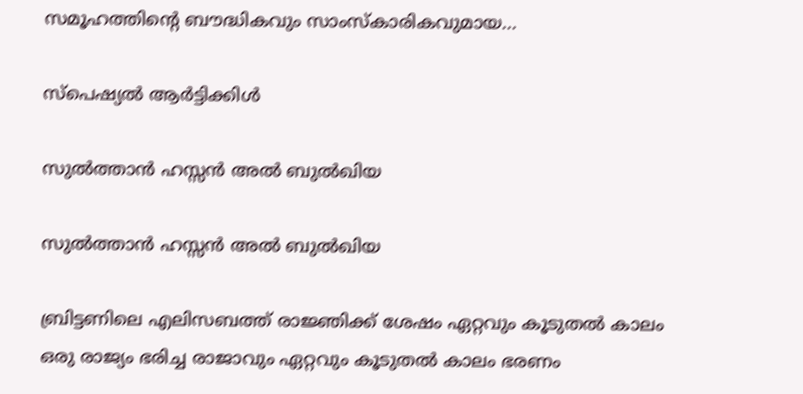സമൂഹത്തിന്റെ ബൗദ്ധികവും സാംസ്‌കാരികവുമായ...

സ്പെഷ്യൽ ആർട്ടിക്കിൾ

സുല്‍ത്താന്‍ ഹസ്സന്‍ അല്‍ ബുല്‍ഖിയ

സുല്‍ത്താന്‍ ഹസ്സന്‍ അല്‍ ബുല്‍ഖിയ

ബ്രിട്ടണിലെ എലിസബത്ത് രാജ്ഞിക്ക് ശേഷം ഏറ്റവും കൂടുതല്‍ കാലം ഒരു രാജ്യം ഭരിച്ച രാജാവും ഏറ്റവും കൂടുതല്‍ കാലം ഭരണം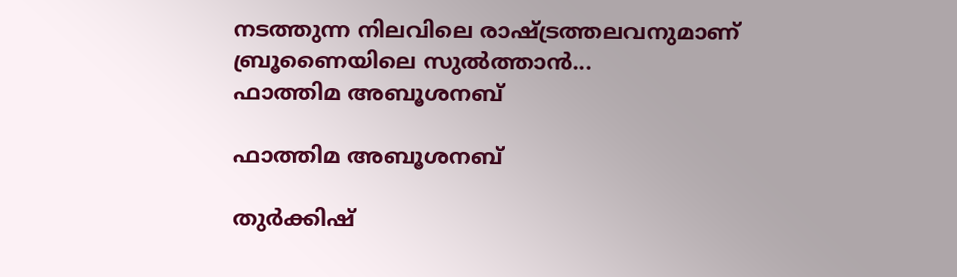നടത്തുന്ന നിലവിലെ രാഷ്ട്രത്തലവനുമാണ് ബ്രൂണൈയിലെ സുല്‍ത്താന്‍...
ഫാത്തിമ അബൂശനബ്

ഫാത്തിമ അബൂശനബ്

തുര്‍ക്കിഷ്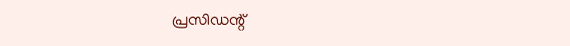പ്രസിഡന്റ്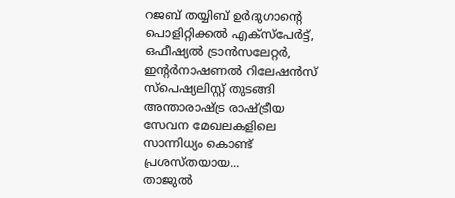റജബ് തയ്യിബ് ഉര്‍ദുഗാന്റെ പൊളിറ്റിക്കല്‍ എക്‌സ്‌പേര്‍ട്ട്, ഒഫീഷ്യല്‍ ട്രാന്‍സലേറ്റര്‍, ഇന്റര്‍നാഷണല്‍ റിലേഷന്‍സ് സ്‌പെഷ്യലിസ്റ്റ് തുടങ്ങി അന്താരാഷ്ട്ര രാഷ്ട്രീയ സേവന മേഖലകളിലെ സാന്നിധ്യം കൊണ്ട് പ്രശസ്തയായ...
താജുല്‍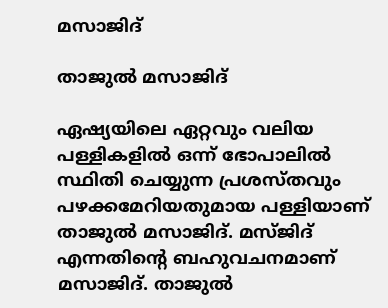മസാജിദ്

താജുല്‍ മസാജിദ്

ഏഷ്യയിലെ ഏറ്റവും വലിയ പള്ളികളില്‍ ഒന്ന് ഭോപാലില്‍ സ്ഥിതി ചെയ്യുന്ന പ്രശസ്തവും പഴക്കമേറിയതുമായ പള്ളിയാണ് താജുല്‍ മസാജിദ്. മസ്ജിദ് എന്നതിന്റെ ബഹുവചനമാണ് മസാജിദ്. താജുല്‍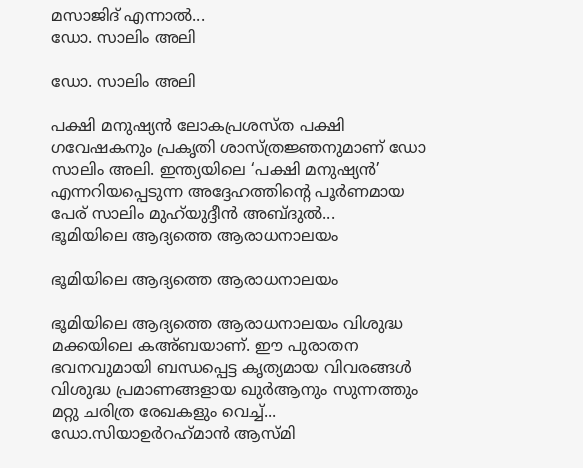മസാജിദ് എന്നാല്‍...
ഡോ. സാലിം അലി

ഡോ. സാലിം അലി

പക്ഷി മനുഷ്യന്‍ ലോകപ്രശസ്ത പക്ഷി ഗവേഷകനും പ്രകൃതി ശാസ്ത്രജ്ഞനുമാണ് ഡോ സാലിം അലി. ഇന്ത്യയിലെ ‘പക്ഷി മനുഷ്യന്‍’ എന്നറിയപ്പെടുന്ന അദ്ദേഹത്തിന്റെ പൂര്‍ണമായ പേര് സാലിം മുഹ്‌യുദ്ദീന്‍ അബ്ദുല്‍...
ഭൂമിയിലെ ആദ്യത്തെ ആരാധനാലയം

ഭൂമിയിലെ ആദ്യത്തെ ആരാധനാലയം

ഭൂമിയിലെ ആദ്യത്തെ ആരാധനാലയം വിശുദ്ധ മക്കയിലെ കഅ്ബയാണ്. ഈ പുരാതന ഭവനവുമായി ബന്ധപ്പെട്ട കൃത്യമായ വിവരങ്ങള്‍ വിശുദ്ധ പ്രമാണങ്ങളായ ഖുര്‍ആനും സുന്നത്തും മറ്റു ചരിത്ര രേഖകളും വെച്ച്...
ഡോ.സിയാഉര്‍റഹ്‌മാന്‍ ആസ്മി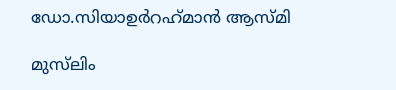ഡോ.സിയാഉര്‍റഹ്‌മാന്‍ ആസ്മി

മുസ്‌ലിം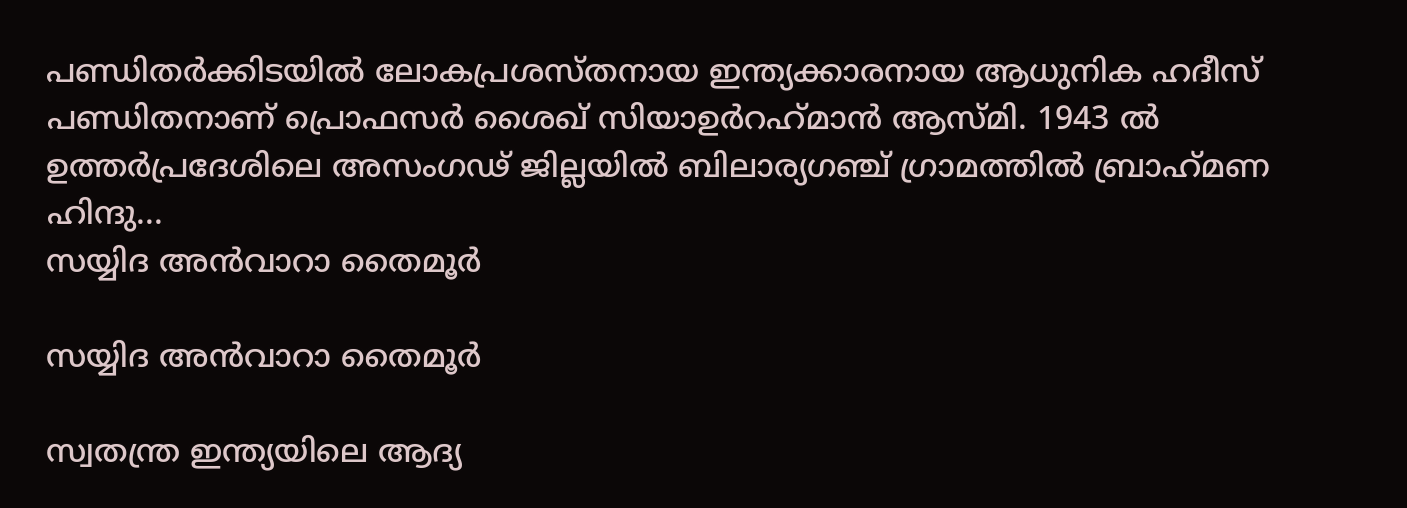പണ്ഡിതര്‍ക്കിടയില്‍ ലോകപ്രശസ്തനായ ഇന്ത്യക്കാരനായ ആധുനിക ഹദീസ് പണ്ഡിതനാണ് പ്രൊഫസര്‍ ശൈഖ് സിയാഉര്‍റഹ്‌മാന്‍ ആസ്മി. 1943 ല്‍ ഉത്തര്‍പ്രദേശിലെ അസംഗഢ് ജില്ലയില്‍ ബിലാര്യഗഞ്ച് ഗ്രാമത്തില്‍ ബ്രാഹ്‌മണ ഹിന്ദു...
സയ്യിദ അന്‍വാറാ തൈമൂര്‍

സയ്യിദ അന്‍വാറാ തൈമൂര്‍

സ്വതന്ത്ര ഇന്ത്യയിലെ ആദ്യ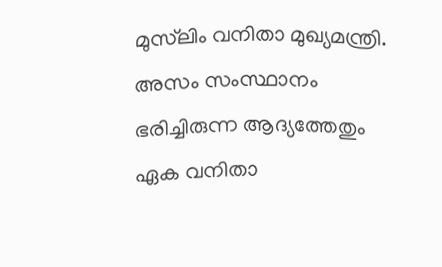മുസ്‌ലിം വനിതാ മുഖ്യമന്ത്രി. അസം സംസ്ഥാനം ഭരിച്ചിരുന്ന ആദ്യത്തേതും ഏക വനിതാ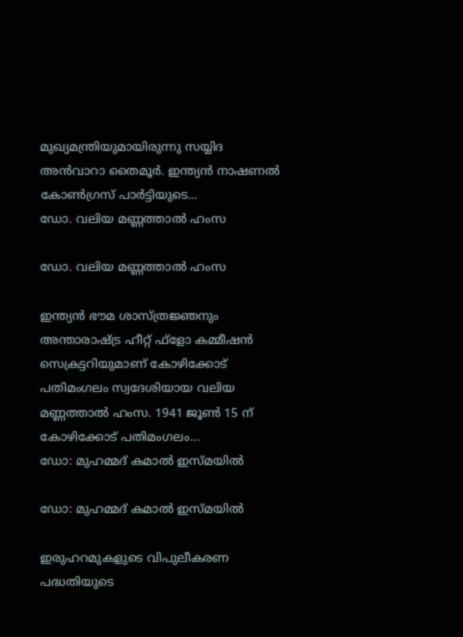മുഖ്യമന്ത്രിയുമായിരുന്നു സയ്യിദ അന്‍വാറാ തൈമൂര്‍. ഇന്ത്യന്‍ നാഷണല്‍ കോണ്‍ഗ്രസ് പാര്‍ട്ടിയുടെ...
ഡോ. വലിയ മണ്ണത്താല്‍ ഹംസ

ഡോ. വലിയ മണ്ണത്താല്‍ ഹംസ

ഇന്ത്യന്‍ ഭൗമ ശാസ്ത്രജ്ഞനും അന്താരാഷ്ട്ര ഹീറ്റ് ഫ്‌ളോ കമ്മീഷന്‍ സെക്രട്ടറിയുമാണ് കോഴിക്കോട് പതിമംഗലം സ്വദേശിയായ വലിയ മണ്ണത്താല്‍ ഹംസ. 1941 ജൂണ്‍ 15 ന് കോഴിക്കോട് പതിമംഗലം...
ഡോ: മുഹമ്മദ് കമാല്‍ ഇസ്മയില്‍

ഡോ: മുഹമ്മദ് കമാല്‍ ഇസ്മയില്‍

ഇരുഹറമുകളുടെ വിപുലീകരണ പദ്ധതിയുടെ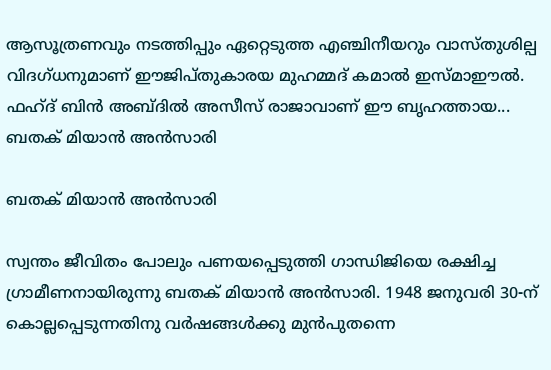ആസൂത്രണവും നടത്തിപ്പും ഏറ്റെടുത്ത എഞ്ചിനീയറും വാസ്തുശില്പ വിദഗ്ധനുമാണ് ഈജിപ്തുകാരയ മുഹമ്മദ് കമാല്‍ ഇസ്മാഈല്‍. ഫഹ്ദ് ബിന്‍ അബ്ദില്‍ അസീസ് രാജാവാണ് ഈ ബൃഹത്തായ...
ബതക് മിയാന്‍ അന്‍സാരി

ബതക് മിയാന്‍ അന്‍സാരി

സ്വന്തം ജീവിതം പോലും പണയപ്പെടുത്തി ഗാന്ധിജിയെ രക്ഷിച്ച ഗ്രാമീണനായിരുന്നു ബതക് മിയാന്‍ അന്‍സാരി. 1948 ജനുവരി 30-ന് കൊല്ലപ്പെടുന്നതിനു വര്‍ഷങ്ങള്‍ക്കു മുന്‍പുതന്നെ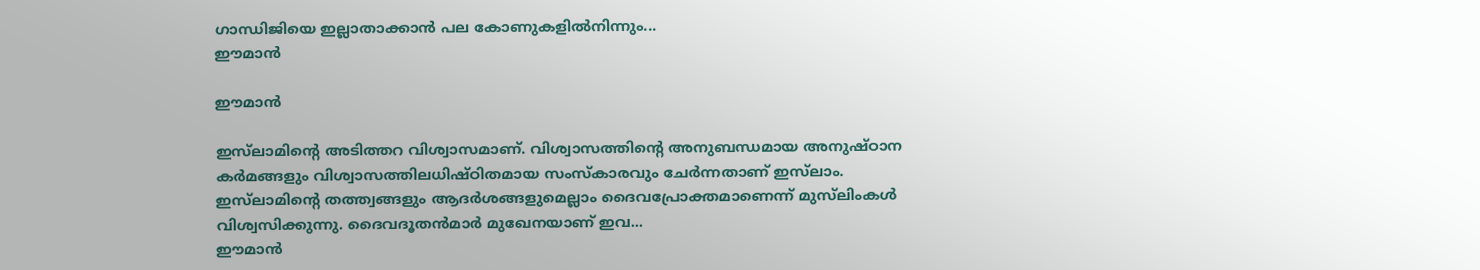ഗാന്ധിജിയെ ഇല്ലാതാക്കാന്‍ പല കോണുകളില്‍നിന്നും...
ഈമാന്‍

ഈമാന്‍

ഇസ്‌ലാമിന്റെ അടിത്തറ വിശ്വാസമാണ്. വിശ്വാസത്തിന്റെ അനുബന്ധമായ അനുഷ്ഠാന കര്‍മങ്ങളും വിശ്വാസത്തിലധിഷ്ഠിതമായ സംസ്‌കാരവും ചേര്‍ന്നതാണ് ഇസ്‌ലാം. ഇസ്‌ലാമിന്റെ തത്ത്വങ്ങളും ആദര്‍ശങ്ങളുമെല്ലാം ദൈവപ്രോക്തമാണെന്ന് മുസ്‌ലിംകള്‍ വിശ്വസിക്കുന്നു. ദൈവദൂതന്‍മാര്‍ മുഖേനയാണ് ഇവ...
ഈമാന്‍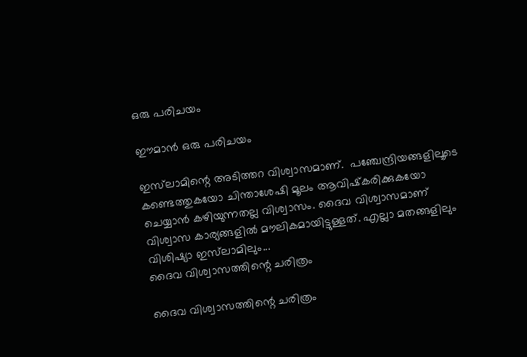ഒരു പരിചയം

ഈമാന്‍ ഒരു പരിചയം

ഇസ്‌ലാമിന്റെ അടിത്തറ വിശ്വാസമാണ്.  പഞ്ചേന്ദ്രിയങ്ങളിലൂടെ കണ്ടെത്തുകയോ ചിന്താശേഷി മൂലം ആവിഷ്‌കരിക്കുകയോ ചെയ്യാന്‍ കഴിയുന്നതല്ല വിശ്വാസം. ദൈവ വിശ്വാസമാണ് വിശ്വാസ കാര്യങ്ങളില്‍ മൗലികമായിട്ടുള്ളത്. എല്ലാ മതങ്ങളിലും വിശിഷ്യാ ഇസ്‌ലാമിലും...
ദൈവ വിശ്വാസത്തിന്റെ ചരിത്രം

ദൈവ വിശ്വാസത്തിന്റെ ചരിത്രം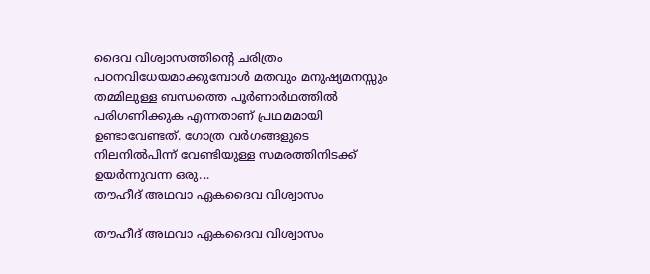ദൈവ വിശ്വാസത്തിന്റെ ചരിത്രം പഠനവിധേയമാക്കുമ്പോള്‍ മതവും മനുഷ്യമനസ്സും തമ്മിലുള്ള ബന്ധത്തെ പൂര്‍ണാര്‍ഥത്തില്‍ പരിഗണിക്കുക എന്നതാണ് പ്രഥമമായി ഉണ്ടാവേണ്ടത്. ഗോത്ര വര്‍ഗങ്ങളുടെ നിലനില്‍പിന്ന് വേണ്ടിയുള്ള സമരത്തിനിടക്ക് ഉയര്‍ന്നുവന്ന ഒരു...
തൗഹീദ് അഥവാ ഏകദൈവ വിശ്വാസം

തൗഹീദ് അഥവാ ഏകദൈവ വിശ്വാസം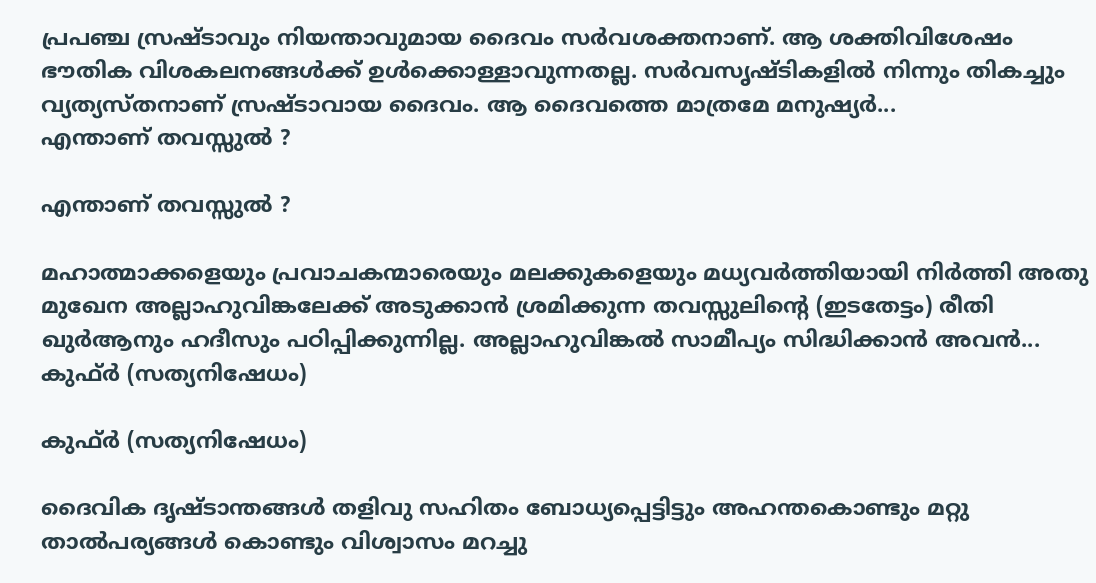പ്രപഞ്ച സ്രഷ്ടാവും നിയന്താവുമായ ദൈവം സര്‍വശക്തനാണ്. ആ ശക്തിവിശേഷം ഭൗതിക വിശകലനങ്ങള്‍ക്ക് ഉള്‍ക്കൊള്ളാവുന്നതല്ല. സര്‍വസൃഷ്ടികളില്‍ നിന്നും തികച്ചും വ്യത്യസ്തനാണ് സ്രഷ്ടാവായ ദൈവം. ആ ദൈവത്തെ മാത്രമേ മനുഷ്യര്‍...
എന്താണ് തവസ്സുല്‍ ?

എന്താണ് തവസ്സുല്‍ ?

മഹാത്മാക്കളെയും പ്രവാചകന്മാരെയും മലക്കുകളെയും മധ്യവര്‍ത്തിയായി നിര്‍ത്തി അതു മുഖേന അല്ലാഹുവിങ്കലേക്ക് അടുക്കാന്‍ ശ്രമിക്കുന്ന തവസ്സുലിന്റെ (ഇടതേട്ടം) രീതി ഖുര്‍ആനും ഹദീസും പഠിപ്പിക്കുന്നില്ല. അല്ലാഹുവിങ്കല്‍ സാമീപ്യം സിദ്ധിക്കാന്‍ അവന്‍...
കുഫ്ര്‍ (സത്യനിഷേധം)

കുഫ്ര്‍ (സത്യനിഷേധം)

ദൈവിക ദൃഷ്‌ടാന്തങ്ങൾ തളിവു സഹിതം ബോധ്യപ്പെട്ടിട്ടും അഹന്തകൊണ്ടും മറ്റു താൽപര്യങ്ങൾ കൊണ്ടും വിശ്വാസം മറച്ചു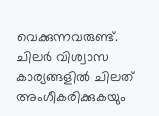വെക്കുന്നവരുണ്ട്‌. ചിലർ വിശ്വാസ കാര്യങ്ങളിൽ ചിലത്‌ അംഗീകരിക്കുകയും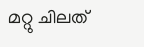മറ്റു ചിലത്‌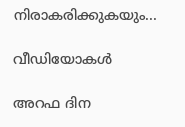നിരാകരിക്കുകയും...

വീഡിയോകൾ

അറഫ ദിന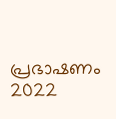പ്രഭാഷണം 2022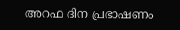അറഫ ദിന പ്രഭാഷണം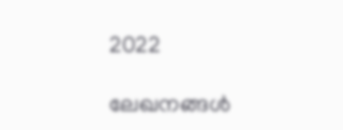2022

ലേഖനങ്ങൾ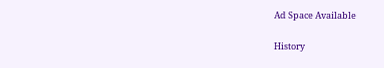Ad Space Available

History